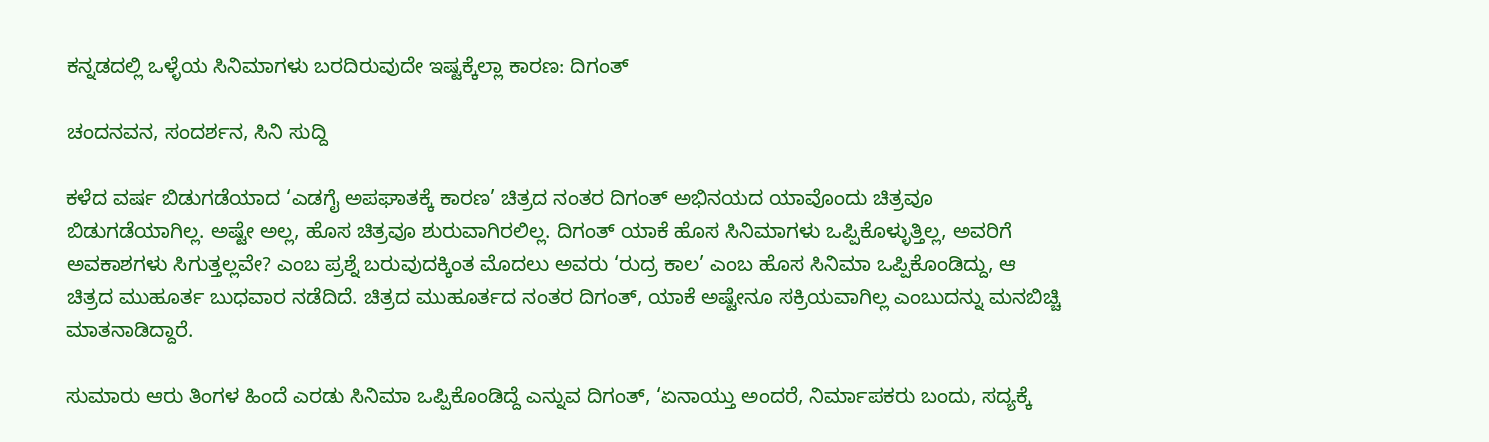ಕನ್ನಡದಲ್ಲಿ ಒಳ್ಳೆಯ ಸಿನಿಮಾಗಳು ಬರದಿರುವುದೇ ಇಷ್ಟಕ್ಕೆಲ್ಲಾ ಕಾರಣ: ದಿಗಂತ್‍

ಚಂದನವನ, ಸಂದರ್ಶನ, ಸಿನಿ ಸುದ್ದಿ

ಕಳೆದ ವರ್ಷ ಬಿಡುಗಡೆಯಾದ ‘ಎಡಗೈ ಅಪಘಾತಕ್ಕೆ ಕಾರಣ’ ಚಿತ್ರದ ನಂತರ ದಿಗಂತ್‍ ಅಭಿನಯದ ಯಾವೊಂದು ಚಿತ್ರವೂ ಬಿಡುಗಡೆಯಾಗಿಲ್ಲ. ಅಷ್ಟೇ ಅಲ್ಲ, ಹೊಸ ಚಿತ್ರವೂ ಶುರುವಾಗಿರಲಿಲ್ಲ. ದಿಗಂತ್‍ ಯಾಕೆ ಹೊಸ ಸಿನಿಮಾಗಳು ಒಪ್ಪಿಕೊಳ್ಳುತ್ತಿಲ್ಲ, ಅವರಿಗೆ ಅವಕಾಶಗಳು ಸಿಗುತ್ತಲ್ಲವೇ? ಎಂಬ ಪ್ರಶ್ನೆ ಬರುವುದಕ್ಕಿಂತ ಮೊದಲು ಅವರು ‘ರುದ್ರ ಕಾಲ’ ಎಂಬ ಹೊಸ ಸಿನಿಮಾ ಒಪ್ಪಿಕೊಂಡಿದ್ದು, ಆ ಚಿತ್ರದ ಮುಹೂರ್ತ ಬುಧವಾರ ನಡೆದಿದೆ. ಚಿತ್ರದ ಮುಹೂರ್ತದ ನಂತರ ದಿಗಂತ್‍, ಯಾಕೆ ಅಷ್ಟೇನೂ ಸಕ್ರಿಯವಾಗಿಲ್ಲ ಎಂಬುದನ್ನು ಮನಬಿಚ್ಚಿ ಮಾತನಾಡಿದ್ದಾರೆ.

ಸುಮಾರು ಆರು ತಿಂಗಳ ಹಿಂದೆ ಎರಡು ಸಿನಿಮಾ ಒಪ್ಪಿಕೊಂಡಿದ್ದೆ ಎನ್ನುವ ದಿಗಂತ್‍, ‘ಏನಾಯ್ತು ಅಂದರೆ, ನಿರ್ಮಾಪಕರು ಬಂದು, ಸದ್ಯಕ್ಕೆ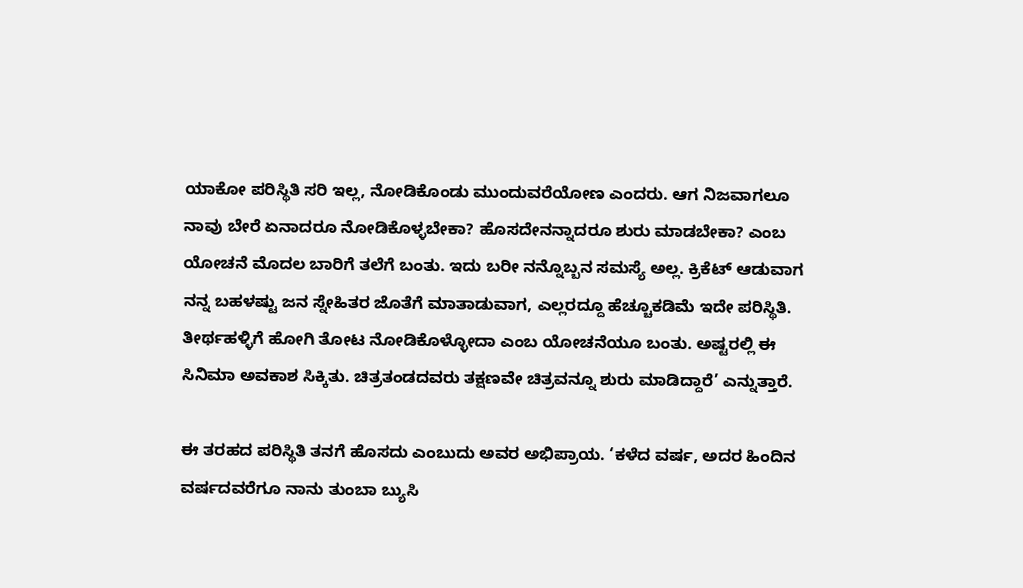ಯಾಕೋ ಪರಿಸ್ಥಿತಿ ಸರಿ ಇಲ್ಲ, ನೋಡಿಕೊಂಡು ಮುಂದುವರೆಯೋಣ ಎಂದರು. ಆಗ ನಿಜವಾಗಲೂ ನಾವು ಬೇರೆ ಏನಾದರೂ ನೋಡಿಕೊಳ್ಳಬೇಕಾ? ಹೊಸದೇನನ್ನಾದರೂ ಶುರು ಮಾಡಬೇಕಾ? ಎಂಬ ಯೋಚನೆ ಮೊದಲ ಬಾರಿಗೆ ತಲೆಗೆ ಬಂತು. ಇದು ಬರೀ ನನ್ನೊಬ್ಬನ ಸಮಸ್ಯೆ ಅಲ್ಲ. ಕ್ರಿಕೆಟ್‍ ಆಡುವಾಗ ನನ್ನ ಬಹಳಷ್ಟು ಜನ ಸ್ನೇಹಿತರ ಜೊತೆಗೆ ಮಾತಾಡುವಾಗ, ಎಲ್ಲರದ್ದೂ ಹೆಚ್ಚೂಕಡಿಮೆ ಇದೇ ಪರಿಸ್ಥಿತಿ. ತೀರ್ಥಹಳ್ಳಿಗೆ ಹೋಗಿ ತೋಟ ನೋಡಿಕೊಳ್ಳೋದಾ ಎಂಬ ಯೋಚನೆಯೂ ಬಂತು. ಅಷ್ಟರಲ್ಲಿ ಈ ಸಿನಿಮಾ ಅವಕಾಶ ಸಿಕ್ಕಿತು. ಚಿತ್ರತಂಡದವರು ತಕ್ಷಣವೇ ಚಿತ್ರವನ್ನೂ ಶುರು ಮಾಡಿದ್ದಾರೆ’ ಎನ್ನುತ್ತಾರೆ.

ಈ ತರಹದ ಪರಿಸ್ಥಿತಿ ತನಗೆ ಹೊಸದು ಎಂಬುದು ಅವರ ಅಭಿಪ್ರಾಯ. ‘ಕಳೆದ ವರ್ಷ, ಅದರ ಹಿಂದಿನ ವರ್ಷದವರೆಗೂ ನಾನು ತುಂಬಾ ಬ್ಯುಸಿ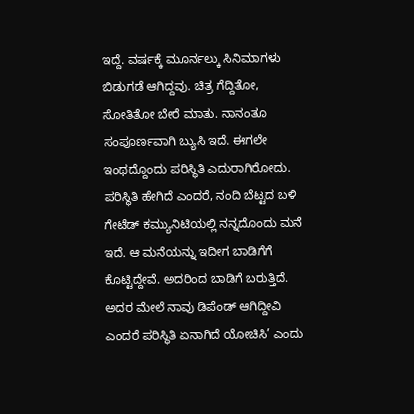ಇದ್ದೆ. ವರ್ಷಕ್ಕೆ ಮೂರ್ನಲ್ಕು ಸಿನಿಮಾಗಳು ಬಿಡುಗಡೆ ಆಗಿದ್ದವು. ಚಿತ್ರ ಗೆದ್ದಿತೋ, ಸೋತಿತೋ ಬೇರೆ ಮಾತು. ನಾನಂತೂ ಸಂಪೂರ್ಣವಾಗಿ ಬ್ಯುಸಿ ಇದೆ. ಈಗಲೇ ಇಂಥದ್ದೊಂದು ಪರಿಸ್ಥಿತಿ ಎದುರಾಗಿರೋದು. ಪರಿಸ್ಥಿತಿ ಹೇಗಿದೆ ಎಂದರೆ, ನಂದಿ ಬೆಟ್ಟದ ಬಳಿ ಗೇಟೆಡ್‍ ಕಮ್ಯುನಿಟಿಯಲ್ಲಿ ನನ್ನದೊಂದು ಮನೆ ಇದೆ. ಆ ಮನೆಯನ್ನು ಇದೀಗ ಬಾಡಿಗೆಗೆ ಕೊಟ್ಟಿದ್ದೇವೆ. ಅದರಿಂದ ಬಾಡಿಗೆ ಬರುತ್ತಿದೆ. ಅದರ ಮೇಲೆ ನಾವು ಡಿಪೆಂಡ್‍ ಆಗಿದ್ದೀವಿ ಎಂದರೆ ಪರಿಸ್ಥಿತಿ ಏನಾಗಿದೆ ಯೋಚಿಸಿ’ ಎಂದು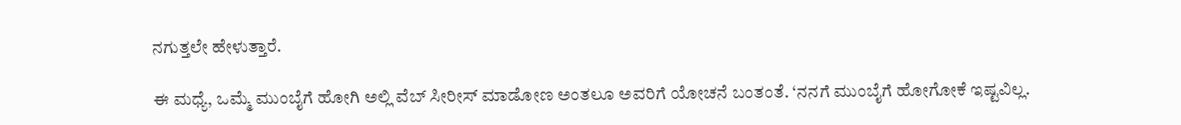ನಗುತ್ತಲೇ ಹೇಳುತ್ತಾರೆ.

ಈ ಮಧ್ಯೆ, ಒಮ್ಮೆ ಮುಂಬೈಗೆ ಹೋಗಿ ಅಲ್ಲಿ ವೆಬ್‍ ಸೀರೀಸ್‍ ಮಾಡೋಣ ಅಂತಲೂ ಅವರಿಗೆ ಯೋಚನೆ ಬಂತಂತೆ. ‘ನನಗೆ ಮುಂಬೈಗೆ ಹೋಗೋಕೆ ಇಷ್ಟವಿಲ್ಲ.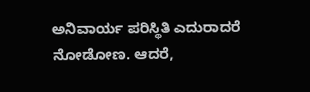ಅನಿವಾರ್ಯ ಪರಿಸ್ಥಿತಿ ಎದುರಾದರೆ ನೋಡೋಣ. ಆದರೆ,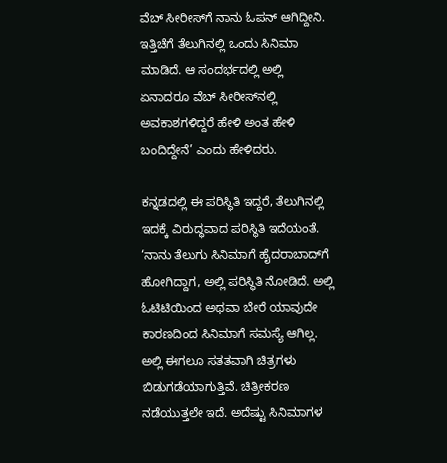ವೆಬ್‍ ಸೀರೀಸ್‍ಗೆ ನಾನು ಓಪನ್‍ ಆಗಿದ್ದೀನಿ. ಇತ್ತಿಚೆಗೆ ತೆಲುಗಿನಲ್ಲಿ ಒಂದು ಸಿನಿಮಾ ಮಾಡಿದೆ. ಆ ಸಂದರ್ಭದಲ್ಲಿ ಅಲ್ಲಿ ಏನಾದರೂ ವೆಬ್‍ ಸೀರೀಸ್‍ನಲ್ಲಿ ಅವಕಾಶಗಳಿದ್ದರೆ ಹೇಳಿ ಅಂತ ಹೇಳಿ ಬಂದಿದ್ದೇನೆ’ ಎಂದು ಹೇಳಿದರು.

ಕನ್ನಡದಲ್ಲಿ ಈ ಪರಿಸ್ಥಿತಿ ಇದ್ದರೆ, ತೆಲುಗಿನಲ್ಲಿ ಇದಕ್ಕೆ ವಿರುದ್ಧವಾದ ಪರಿಸ್ಥಿತಿ ಇದೆಯಂತೆ. ‘ನಾನು ತೆಲುಗು ಸಿನಿಮಾಗೆ ಹೈದರಾಬಾದ್‍ಗೆ ಹೋಗಿದ್ದಾಗ, ಅಲ್ಲಿ ಪರಿಸ್ಥಿತಿ ನೋಡಿದೆ. ಅಲ್ಲಿ ಓಟಿಟಿಯಿಂದ ಅಥವಾ ಬೇರೆ ಯಾವುದೇ ಕಾರಣದಿಂದ ಸಿನಿಮಾಗೆ ಸಮಸ್ಯೆ ಆಗಿಲ್ಲ. ಅಲ್ಲಿ ಈಗಲೂ ಸತತವಾಗಿ ಚಿತ್ರಗಳು ಬಿಡುಗಡೆಯಾಗುತ್ತಿವೆ. ಚಿತ್ರೀಕರಣ ನಡೆಯುತ್ತಲೇ ಇದೆ. ಅದೆಷ್ಟು ಸಿನಿಮಾಗಳ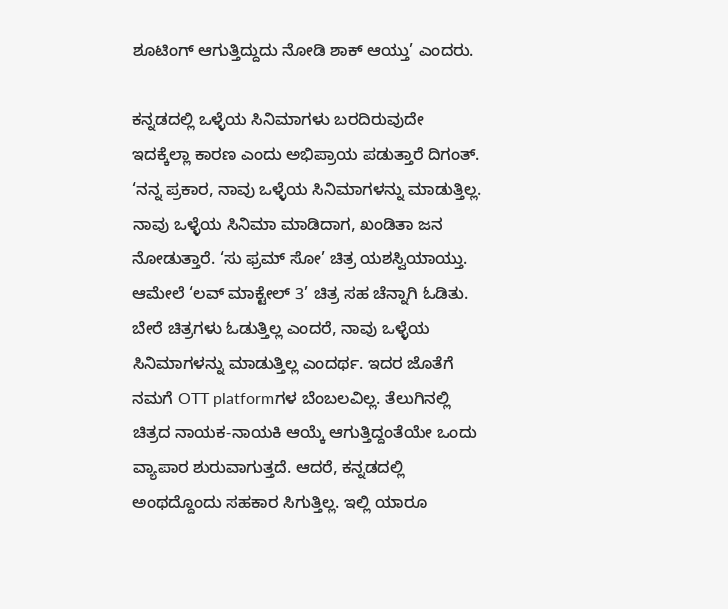ಶೂಟಿಂಗ್‍ ಆಗುತ್ತಿದ್ದುದು ನೋಡಿ ಶಾಕ್‍ ಆಯ್ತು’ ಎಂದರು.

ಕನ್ನಡದಲ್ಲಿ ಒಳ್ಳೆಯ ಸಿನಿಮಾಗಳು ಬರದಿರುವುದೇ ಇದಕ್ಕೆಲ್ಲಾ ಕಾರಣ ಎಂದು ಅಭಿಪ್ರಾಯ ಪಡುತ್ತಾರೆ ದಿಗಂತ್. ‘ನನ್ನ ಪ್ರಕಾರ, ನಾವು ಒಳ್ಳೆಯ ಸಿನಿಮಾಗಳನ್ನು ಮಾಡುತ್ತಿಲ್ಲ. ನಾವು ಒಳ್ಳೆಯ ಸಿನಿಮಾ ಮಾಡಿದಾಗ, ಖಂಡಿತಾ ಜನ ನೋಡುತ್ತಾರೆ. ‘ಸು ಫ್ರಮ್‍ ಸೋ’ ಚಿತ್ರ ಯಶಸ್ವಿಯಾಯ್ತು. ಆಮೇಲೆ ‘ಲವ್‍ ಮಾಕ್ಟೇಲ್‍ 3’ ಚಿತ್ರ ಸಹ ಚೆನ್ನಾಗಿ ಓಡಿತು. ಬೇರೆ ಚಿತ್ರಗಳು ಓಡುತ್ತಿಲ್ಲ ಎಂದರೆ, ನಾವು ಒಳ್ಳೆಯ ಸಿನಿಮಾಗಳನ್ನು ಮಾಡುತ್ತಿಲ್ಲ ಎಂದರ್ಥ. ಇದರ ಜೊತೆಗೆ ನಮಗೆ OTT platformಗಳ ಬೆಂಬಲವಿಲ್ಲ. ತೆಲುಗಿನಲ್ಲಿ ಚಿತ್ರದ ನಾಯಕ-ನಾಯಕಿ ಆಯ್ಕೆ ಆಗುತ್ತಿದ್ದಂತೆಯೇ ಒಂದು ವ್ಯಾಪಾರ ಶುರುವಾಗುತ್ತದೆ. ಆದರೆ, ಕನ್ನಡದಲ್ಲಿ ಅಂಥದ್ದೊಂದು ಸಹಕಾರ ಸಿಗುತ್ತಿಲ್ಲ. ಇಲ್ಲಿ ಯಾರೂ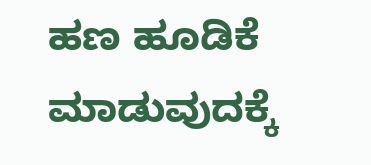ಹಣ ಹೂಡಿಕೆ ಮಾಡುವುದಕ್ಕೆ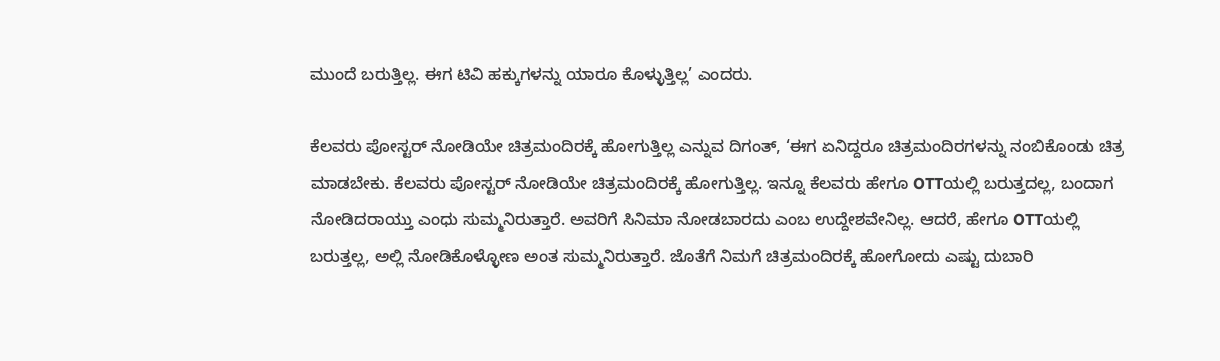ಮುಂದೆ ಬರುತ್ತಿಲ್ಲ. ಈಗ ಟಿವಿ ಹಕ್ಕುಗಳನ್ನು ಯಾರೂ ಕೊಳ್ಳುತ್ತಿಲ್ಲ’ ಎಂದರು.

ಕೆಲವರು ಪೋಸ್ಟರ್‍ ನೋಡಿಯೇ ಚಿತ್ರಮಂದಿರಕ್ಕೆ ಹೋಗುತ್ತಿಲ್ಲ ಎನ್ನುವ ದಿಗಂತ್‍, ‘ಈಗ ಏನಿದ್ದರೂ ಚಿತ್ರಮಂದಿರಗಳನ್ನು ನಂಬಿಕೊಂಡು ಚಿತ್ರ ಮಾಡಬೇಕು. ಕೆಲವರು ಪೋಸ್ಟರ್‍ ನೋಡಿಯೇ ಚಿತ್ರಮಂದಿರಕ್ಕೆ ಹೋಗುತ್ತಿಲ್ಲ. ಇನ್ನೂ ಕೆಲವರು ಹೇಗೂ OTTಯಲ್ಲಿ ಬರುತ್ತದಲ್ಲ, ಬಂದಾಗ ನೋಡಿದರಾಯ್ತು ಎಂಧು ಸುಮ್ಮನಿರುತ್ತಾರೆ. ಅವರಿಗೆ ಸಿನಿಮಾ ನೋಡಬಾರದು ಎಂಬ ಉದ್ದೇಶವೇನಿಲ್ಲ. ಆದರೆ, ಹೇಗೂ OTTಯಲ್ಲಿ ಬರುತ್ತಲ್ಲ, ಅಲ್ಲಿ ನೋಡಿಕೊಳ್ಳೋಣ ಅಂತ ಸುಮ್ಮನಿರುತ್ತಾರೆ. ಜೊತೆಗೆ ನಿಮಗೆ ಚಿತ್ರಮಂದಿರಕ್ಕೆ ಹೋಗೋದು ಎಷ್ಟು ದುಬಾರಿ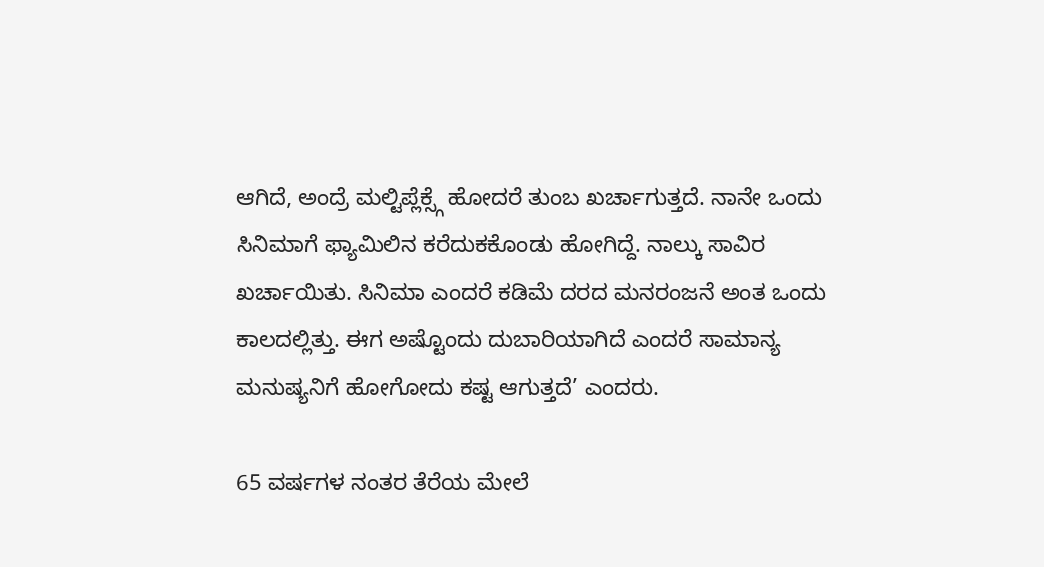ಆಗಿದೆ, ಅಂದ್ರೆ ಮಲ್ಟಿಪ್ಲೆಕ್ಸ್ಗೆ ಹೋದರೆ ತುಂಬ ಖರ್ಚಾಗುತ್ತದೆ. ನಾನೇ ಒಂದು ಸಿನಿಮಾಗೆ ಫ್ಯಾಮಿಲಿನ ಕರೆದುಕಕೊಂಡು ಹೋಗಿದ್ದೆ. ನಾಲ್ಕು ಸಾವಿರ ಖರ್ಚಾಯಿತು. ಸಿನಿಮಾ ಎಂದರೆ ಕಡಿಮೆ ದರದ ಮನರಂಜನೆ ಅಂತ ಒಂದು ಕಾಲದಲ್ಲಿತ್ತು. ಈಗ ಅಷ್ಟೊಂದು ದುಬಾರಿಯಾಗಿದೆ ಎಂದರೆ ಸಾಮಾನ್ಯ ಮನುಷ್ಯನಿಗೆ ಹೋಗೋದು ಕಷ್ಟ ಆಗುತ್ತದೆ’ ಎಂದರು.

65 ವರ್ಷಗಳ ನಂತರ ತೆರೆಯ ಮೇಲೆ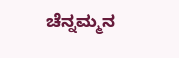ಚೆನ್ನಮ್ಮನ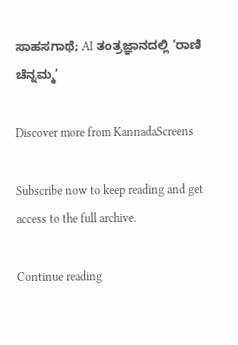ಸಾಹಸಗಾಥೆ; AI ತಂತ್ರಜ್ಞಾನದಲ್ಲಿ ‘ರಾಣಿ ಚೆನ್ನಮ್ಮ’

Discover more from KannadaScreens

Subscribe now to keep reading and get access to the full archive.

Continue reading